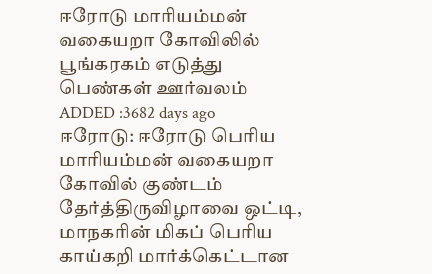ஈரோடு மாரியம்மன் வகையறா கோவிலில் பூங்கரகம் எடுத்து பெண்கள் ஊர்வலம்
ADDED :3682 days ago
ஈரோடு: ஈரோடு பெரிய மாரியம்மன் வகையறா கோவில் குண்டம் தேர்த்திருவிழாவை ஒட்டி,
மாநகரின் மிகப் பெரிய காய்கறி மார்க்கெட்டான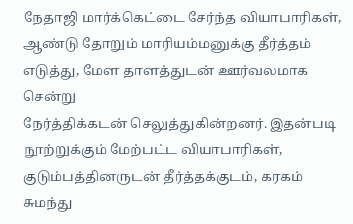நேதாஜி மார்க்கெட்டை சேர்ந்த வியாபாரிகள்,
ஆண்டு தோறும் மாரியம்மனுக்கு தீர்த்தம் எடுத்து, மேள தாளத்துடன் ஊர்வலமாக சென்று
நேர்த்திக்கடன் செலுத்துகின்றனர். இதன்படி நூற்றுக்கும் மேற்பட்ட வியாபாரிகள், குடும்பத்தினருடன் தீர்த்தக்குடம், கரகம் சுமந்து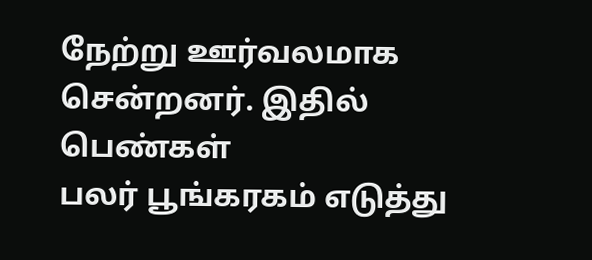நேற்று ஊர்வலமாக சென்றனர். இதில் பெண்கள்
பலர் பூங்கரகம் எடுத்து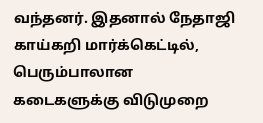வந்தனர். இதனால் நேதாஜி காய்கறி மார்க்கெட்டில், பெரும்பாலான
கடைகளுக்கு விடுமுறை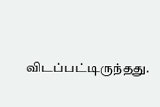விடப்பட்டிருந்தது.